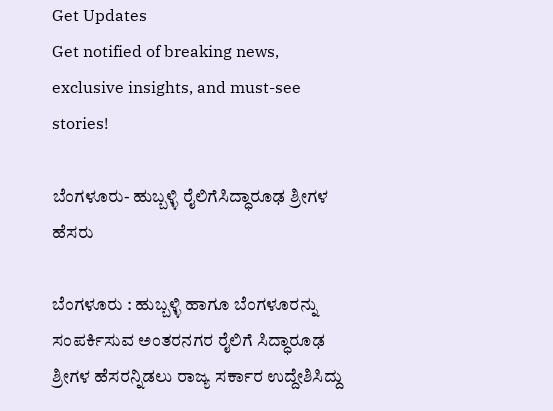Get Updates
Get notified of breaking news, exclusive insights, and must-see stories!

ಬೆಂಗಳೂರು- ಹುಬ್ಬಳ್ಳಿ ರೈಲಿಗೆಸಿದ್ಧಾರೂಢ ಶ್ರೀಗಳ ಹೆಸರು

ಬೆಂಗಳೂರು : ಹುಬ್ಬಳ್ಳಿ ಹಾಗೂ ಬೆಂಗಳೂರನ್ನು ಸಂಪರ್ಕಿಸುವ ಅಂತರನಗರ ರೈಲಿಗೆ ಸಿದ್ಧಾರೂಢ ಶ್ರೀಗಳ ಹೆಸರನ್ನಿಡಲು ರಾಜ್ಯ ಸರ್ಕಾರ ಉದ್ದೇಶಿಸಿದ್ದು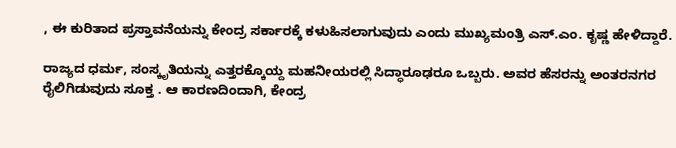, ಈ ಕುರಿತಾದ ಪ್ರಸ್ತಾವನೆಯನ್ನು ಕೇಂದ್ರ ಸರ್ಕಾರಕ್ಕೆ ಕಳುಹಿಸಲಾಗುವುದು ಎಂದು ಮುಖ್ಯಮಂತ್ರಿ ಎಸ್‌.ಎಂ. ಕೃಷ್ಣ ಹೇಳಿದ್ದಾರೆ.

ರಾಜ್ಯದ ಧರ್ಮ, ಸಂಸ್ಕೃತಿಯನ್ನು ಎತ್ತರಕ್ಕೊಯ್ದ ಮಹನೀಯರಲ್ಲಿ ಸಿದ್ಧಾರೂಢರೂ ಒಬ್ಬರು. ಅವರ ಹೆಸರನ್ನು ಅಂತರನಗರ ರೈಲಿಗಿಡುವುದು ಸೂಕ್ತ . ಆ ಕಾರಣದಿಂದಾಗಿ, ಕೇಂದ್ರ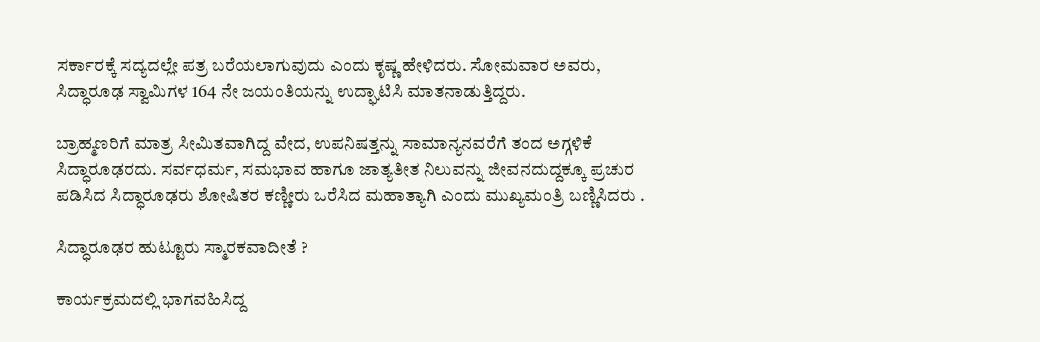ಸರ್ಕಾರಕ್ಕೆ ಸದ್ಯದಲ್ಲೇ ಪತ್ರ ಬರೆಯಲಾಗುವುದು ಎಂದು ಕೃಷ್ಣ ಹೇಳಿದರು. ಸೋಮವಾರ ಅವರು, ಸಿದ್ಧಾರೂಢ ಸ್ವಾಮಿಗಳ 164 ನೇ ಜಯಂತಿಯನ್ನು ಉದ್ಘಾಟಿಸಿ ಮಾತನಾಡುತ್ತಿದ್ದರು.

ಬ್ರಾಹ್ಮಣರಿಗೆ ಮಾತ್ರ ಸೀಮಿತವಾಗಿದ್ದ ವೇದ, ಉಪನಿಷತ್ತನ್ನು ಸಾಮಾನ್ಯನವರೆಗೆ ತಂದ ಅಗ್ಗಳಿಕೆ ಸಿದ್ಧಾರೂಢರದು. ಸರ್ವಧರ್ಮ, ಸಮಭಾವ ಹಾಗೂ ಜಾತ್ಯತೀತ ನಿಲುವನ್ನು ಜೀವನದುದ್ದಕ್ಕೂ ಪ್ರಚುರ ಪಡಿಸಿದ ಸಿದ್ಧಾರೂಢರು ಶೋಷಿತರ ಕಣ್ಣೀರು ಒರೆಸಿದ ಮಹಾತ್ಯಾಗಿ ಎಂದು ಮುಖ್ಯಮಂತ್ರಿ ಬಣ್ಣಿಸಿದರು .

ಸಿದ್ಧಾರೂಢರ ಹುಟ್ಟೂರು ಸ್ಮಾರಕವಾದೀತೆ ?

ಕಾರ್ಯಕ್ರಮದಲ್ಲಿ ಭಾಗವಹಿಸಿದ್ದ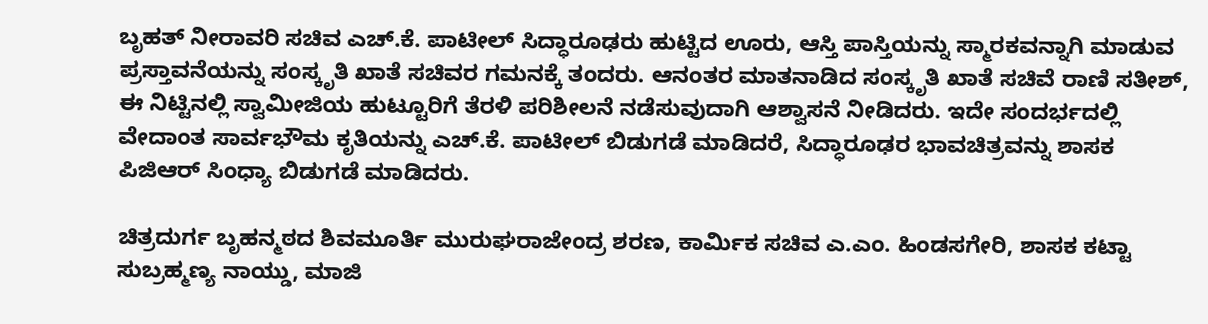ಬೃಹತ್‌ ನೀರಾವರಿ ಸಚಿವ ಎಚ್‌.ಕೆ. ಪಾಟೀಲ್‌ ಸಿದ್ಧಾರೂಢರು ಹುಟ್ಟಿದ ಊರು, ಆಸ್ತಿ ಪಾಸ್ತಿಯನ್ನು ಸ್ಮಾರಕವನ್ನಾಗಿ ಮಾಡುವ ಪ್ರಸ್ತಾವನೆಯನ್ನು ಸಂಸ್ಕೃತಿ ಖಾತೆ ಸಚಿವರ ಗಮನಕ್ಕೆ ತಂದರು. ಆನಂತರ ಮಾತನಾಡಿದ ಸಂಸ್ಕೃತಿ ಖಾತೆ ಸಚಿವೆ ರಾಣಿ ಸತೀಶ್‌, ಈ ನಿಟ್ಟಿನಲ್ಲಿ ಸ್ವಾಮೀಜಿಯ ಹುಟ್ಟೂರಿಗೆ ತೆರಳಿ ಪರಿಶೀಲನೆ ನಡೆಸುವುದಾಗಿ ಆಶ್ವಾಸನೆ ನೀಡಿದರು. ಇದೇ ಸಂದರ್ಭದಲ್ಲಿ ವೇದಾಂತ ಸಾರ್ವಭೌಮ ಕೃತಿಯನ್ನು ಎಚ್‌.ಕೆ. ಪಾಟೀಲ್‌ ಬಿಡುಗಡೆ ಮಾಡಿದರೆ, ಸಿದ್ಧಾರೂಢರ ಭಾವಚಿತ್ರವನ್ನು ಶಾಸಕ ಪಿಜಿಆರ್‌ ಸಿಂಧ್ಯಾ ಬಿಡುಗಡೆ ಮಾಡಿದರು.

ಚಿತ್ರದುರ್ಗ ಬೃಹನ್ಮಠದ ಶಿವಮೂರ್ತಿ ಮುರುಘರಾಜೇಂದ್ರ ಶರಣ, ಕಾರ್ಮಿಕ ಸಚಿವ ಎ.ಎಂ. ಹಿಂಡಸಗೇರಿ, ಶಾಸಕ ಕಟ್ಟಾ ಸುಬ್ರಹ್ಮಣ್ಯ ನಾಯ್ಡು, ಮಾಜಿ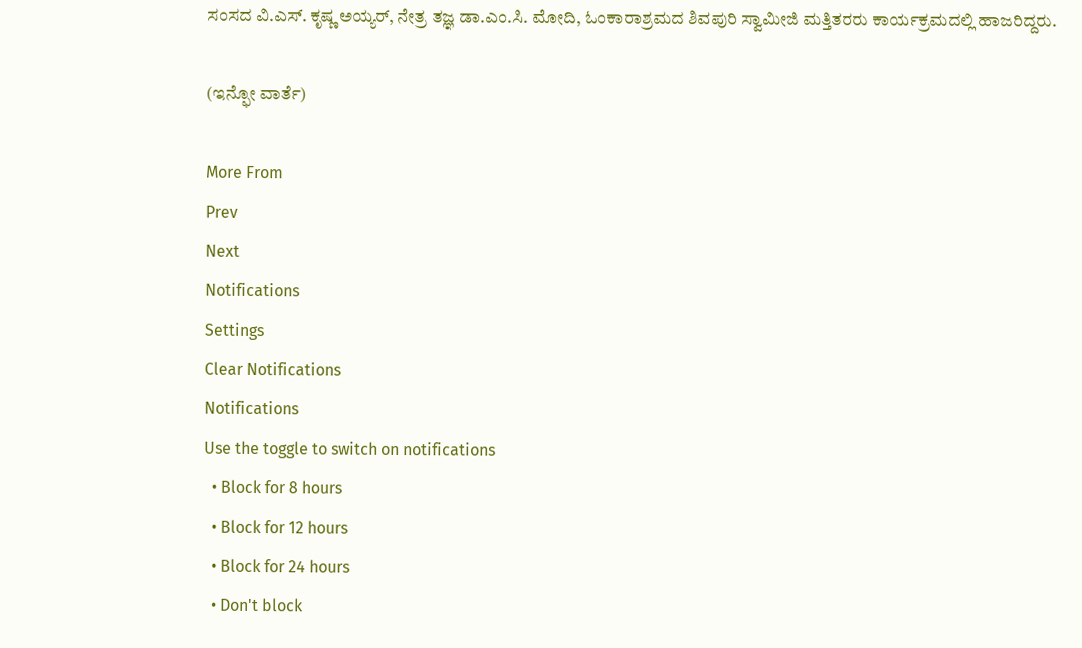ಸಂಸದ ವಿ.ಎಸ್‌. ಕೃಷ್ಣ ಅಯ್ಯರ್‌, ನೇತ್ರ ತಜ್ಞ ಡಾ.ಎಂ.ಸಿ. ಮೋದಿ, ಓಂಕಾರಾಶ್ರಮದ ಶಿವಪುರಿ ಸ್ವಾಮೀಜಿ ಮತ್ತಿತರರು ಕಾರ್ಯಕ್ರಮದಲ್ಲಿ ಹಾಜರಿದ್ದರು.

(ಇನ್ಫೋ ವಾರ್ತೆ)

More From
Prev
Next
Notifications
Settings
Clear Notifications
Notifications
Use the toggle to switch on notifications
  • Block for 8 hours
  • Block for 12 hours
  • Block for 24 hours
  • Don't block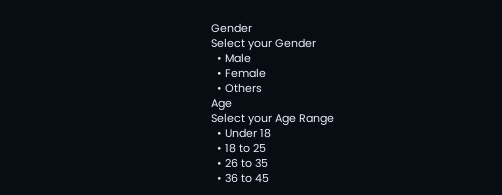Gender
Select your Gender
  • Male
  • Female
  • Others
Age
Select your Age Range
  • Under 18
  • 18 to 25
  • 26 to 35
  • 36 to 45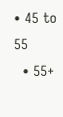• 45 to 55
  • 55+